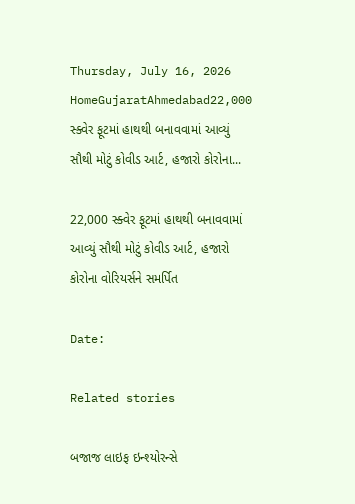Thursday, July 16, 2026
HomeGujaratAhmedabad22,000 સ્ક્વેર ફૂટમાં હાથથી બનાવવામાં આવ્યું સૌથી મોટું કોવીડ આર્ટ, હજારો કોરોના...

22,000 સ્ક્વેર ફૂટમાં હાથથી બનાવવામાં આવ્યું સૌથી મોટું કોવીડ આર્ટ, હજારો કોરોના વોરિયર્સને સમર્પિત

Date:

Related stories

બજાજ લાઇફ ઇન્શ્યોરન્સે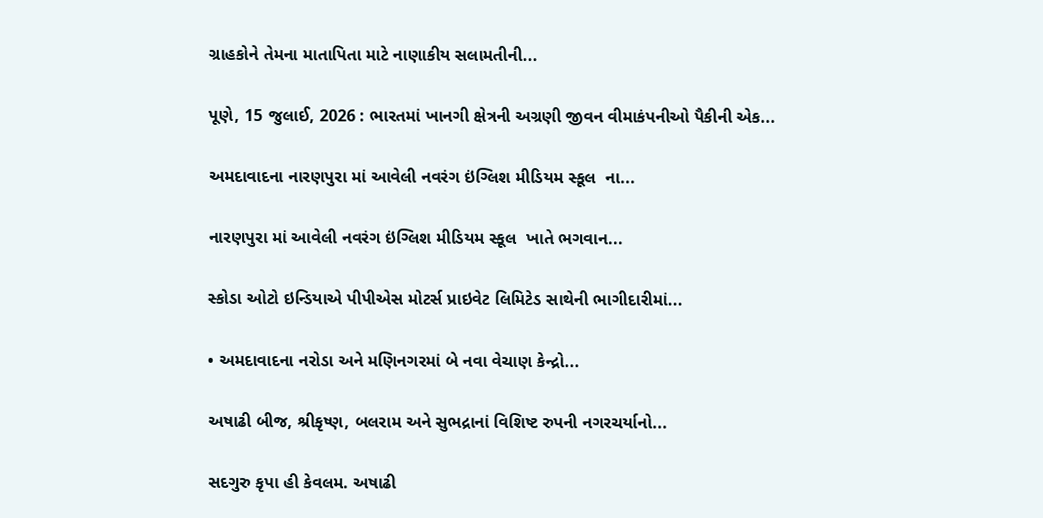ગ્રાહકોને તેમના માતાપિતા માટે નાણાકીય સલામતીની...

પૂણે, 15 જુલાઈ, 2026 : ભારતમાં ખાનગી ક્ષેત્રની અગ્રણી જીવન વીમાકંપનીઓ પૈકીની એક...

અમદાવાદના નારણપુરા માં આવેલી નવરંગ ઇંગ્લિશ મીડિયમ સ્કૂલ  ના...

નારણપુરા માં આવેલી નવરંગ ઇંગ્લિશ મીડિયમ સ્કૂલ  ખાતે ભગવાન...

સ્કોડા ઓટો ઇન્ડિયાએ પીપીએસ મોટર્સ પ્રાઇવેટ લિમિટેડ સાથેની ભાગીદારીમાં...

• અમદાવાદના નરોડા અને મણિનગરમાં બે નવા વેચાણ કેન્દ્રો...

અષાઢી બીજ, શ્રીકૃષ્ણ, બલરામ અને સુભદ્રાનાં વિશિષ્ટ રુપની નગરચર્યાનો...

સદગુરુ કૃપા હી કેવલમ. અષાઢી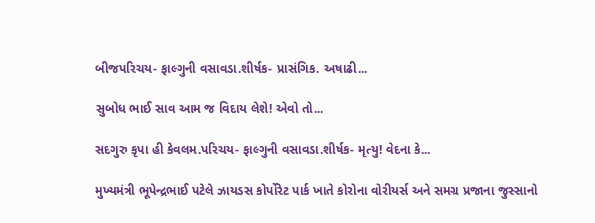બીજપરિચય- ફાલ્ગુની વસાવડા.શીર્ષક- પ્રાસંગિક. અષાઢી...

સુબોધ ભાઈ સાવ આમ જ વિદાય લેશે! એવો તો...

સદગુરુ કૃપા હી કેવલમ.પરિચય- ફાલ્ગુની વસાવડા.શીર્ષક- મૃત્યુ! વેદના કે...

મુખ્યમંત્રી ભૂપેન્દ્રભાઈ પટેલે ઝાયડસ કોર્પોરેટ પાર્ક ખાતે કોરોના વોરીયર્સ અને સમગ્ર પ્રજાના જુસ્સાનો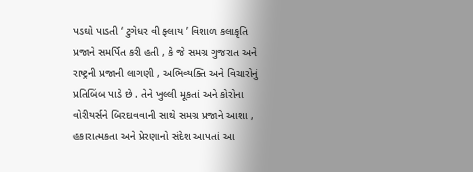પડઘો પાડતી ‘ ટુગેધર વી ફ્લાય ’ વિશાળ કલાકૃતિ પ્રજાને સમર્પિત કરી હતી , કે જે સમગ્ર ગુજરાત અને રાષ્ટ્રની પ્રજાની લાગણી , અભિવ્યક્તિ અને વિચારોનું પ્રતિબિંબ પાડે છે . તેને ખુલ્લી મૂકતાં અને કોરોના વોરીયર્સને બિરદાવવાની સાથે સમગ્ર પ્રજાને આશા , હકારાત્મકતા અને પ્રેરણાનો સંદેશ આપતાં આ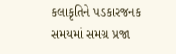કલાકૃતિને પડકારજનક સમયમાં સમગ્ર પ્રજા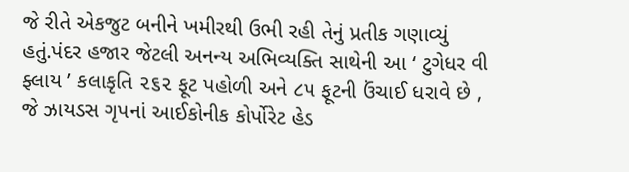જે રીતે એકજુટ બનીને ખમીરથી ઉભી રહી તેનું પ્રતીક ગણાવ્યું હતું.પંદર હજાર જેટલી અનન્ય અભિવ્યક્તિ સાથેની આ ‘ ટુગેધર વી ફ્લાય ’ કલાકૃતિ ૨૬૨ ફૂટ પહોળી અને ૮૫ ફૂટની ઉંચાઈ ધરાવે છે , જે ઝાયડસ ગૃપનાં આઈકોનીક કોર્પોરેટ હેડ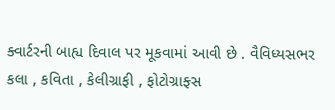ક્વાર્ટરની બાહ્ય દિવાલ પર મૂકવામાં આવી છે . વૈવિધ્યસભર કલા , કવિતા , કેલીગ્રાફી , ફોટોગ્રાફ્સ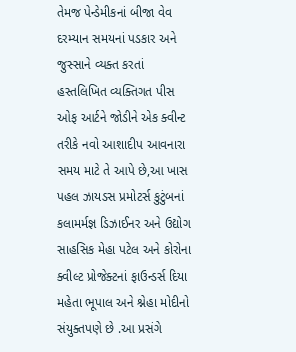તેમજ પેન્ડેમીકનાં બીજા વેવ દરમ્યાન સમયનાં પડકાર અને જુસ્સાને વ્યક્ત કરતાં હસ્તલિખિત વ્યક્તિગત પીસ ઓફ આર્ટને જોડીને એક ક્વીન્ટ તરીકે નવો આશાદીપ આવનારા સમય માટે તે આપે છે,આ ખાસ પહલ ઝાયડસ પ્રમોટર્સ કુટુંબનાં કલામર્મજ્ઞ ડિઝાઈનર અને ઉદ્યોગ સાહસિક મેહા પટેલ અને કોરોના ક્વીલ્ટ પ્રોજેક્ટનાં ફાઉન્ડર્સ દિયા મહેતા ભૂપાલ અને શ્નેહા મોદીનો સંયુક્તપણે છે .આ પ્રસંગે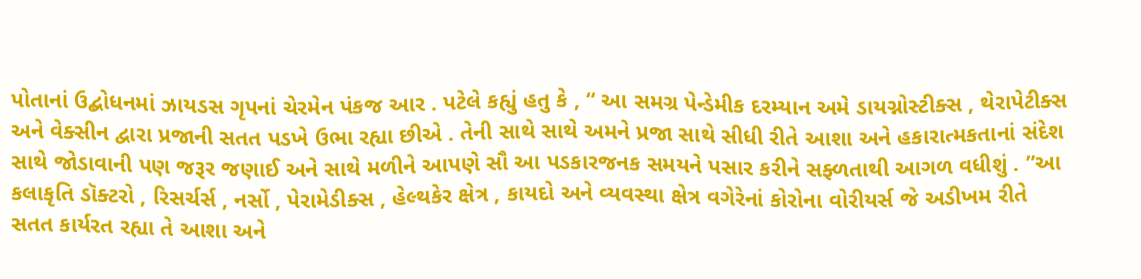પોતાનાં ઉદ્બોધનમાં ઝાયડસ ગૃપનાં ચેરમેન પંકજ આર . પટેલે કહ્યું હતુ કે , “ આ સમગ્ર પેન્ડેમીક દરમ્યાન અમે ડાયગ્નોસ્ટીક્સ , થેરાપેટીક્સ અને વેક્સીન દ્વારા પ્રજાની સતત પડખે ઉભા રહ્યા છીએ . તેની સાથે સાથે અમને પ્રજા સાથે સીધી રીતે આશા અને હકારાત્મકતાનાં સંદેશ સાથે જોડાવાની પણ જરૂર જણાઈ અને સાથે મળીને આપણે સૌ આ પડકારજનક સમયને પસાર કરીને સફ્ળતાથી આગળ વધીશું . ”આ કલાકૃતિ ડૉક્ટરો , રિસર્ચર્સ , નર્સો , પેરામેડીક્સ , હેલ્થકેર ક્ષેત્ર , કાયદો અને વ્યવસ્થા ક્ષેત્ર વગેરેનાં કોરોના વોરીયર્સ જે અડીખમ રીતે સતત કાર્યરત રહ્યા તે આશા અને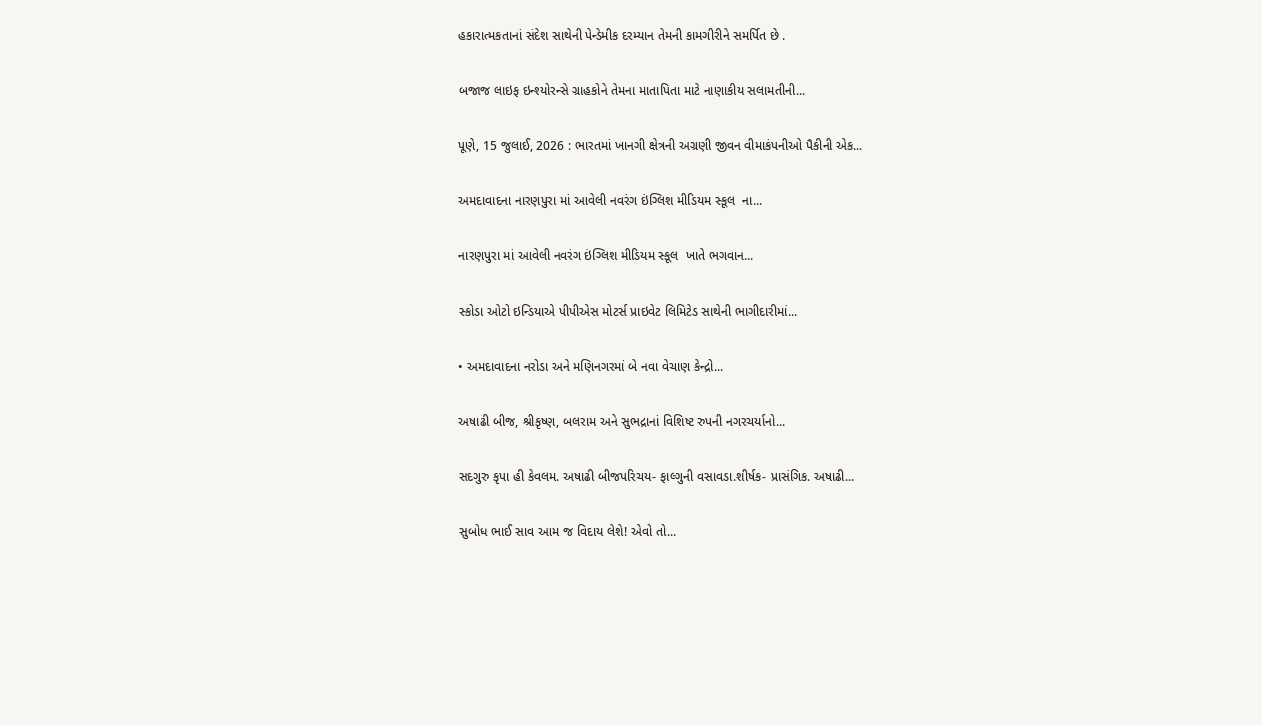હકારાત્મકતાનાં સંદેશ સાથેની પેન્ડેમીક દરમ્યાન તેમની કામગીરીને સમર્પિત છે .

બજાજ લાઇફ ઇન્શ્યોરન્સે ગ્રાહકોને તેમના માતાપિતા માટે નાણાકીય સલામતીની...

પૂણે, 15 જુલાઈ, 2026 : ભારતમાં ખાનગી ક્ષેત્રની અગ્રણી જીવન વીમાકંપનીઓ પૈકીની એક...

અમદાવાદના નારણપુરા માં આવેલી નવરંગ ઇંગ્લિશ મીડિયમ સ્કૂલ  ના...

નારણપુરા માં આવેલી નવરંગ ઇંગ્લિશ મીડિયમ સ્કૂલ  ખાતે ભગવાન...

સ્કોડા ઓટો ઇન્ડિયાએ પીપીએસ મોટર્સ પ્રાઇવેટ લિમિટેડ સાથેની ભાગીદારીમાં...

• અમદાવાદના નરોડા અને મણિનગરમાં બે નવા વેચાણ કેન્દ્રો...

અષાઢી બીજ, શ્રીકૃષ્ણ, બલરામ અને સુભદ્રાનાં વિશિષ્ટ રુપની નગરચર્યાનો...

સદગુરુ કૃપા હી કેવલમ. અષાઢી બીજપરિચય- ફાલ્ગુની વસાવડા.શીર્ષક- પ્રાસંગિક. અષાઢી...

સુબોધ ભાઈ સાવ આમ જ વિદાય લેશે! એવો તો...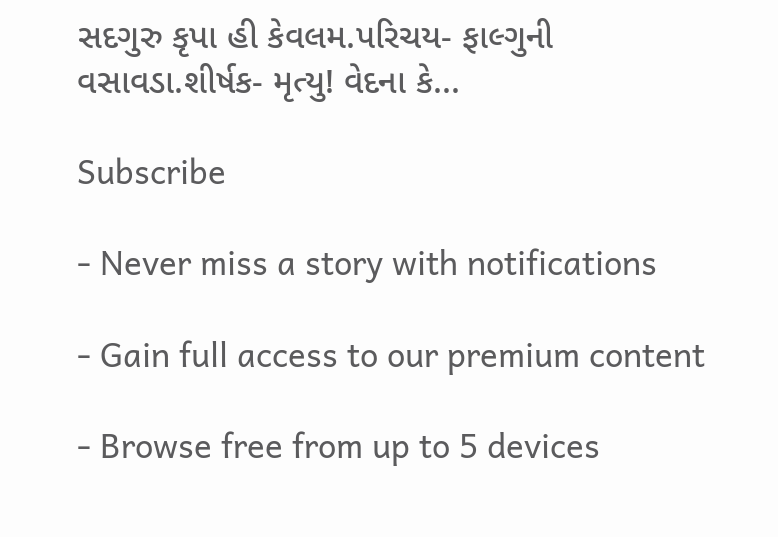સદગુરુ કૃપા હી કેવલમ.પરિચય- ફાલ્ગુની વસાવડા.શીર્ષક- મૃત્યુ! વેદના કે...

Subscribe

- Never miss a story with notifications

- Gain full access to our premium content

- Browse free from up to 5 devices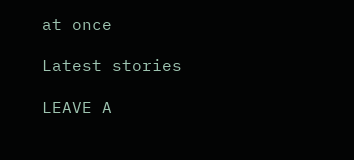at once

Latest stories

LEAVE A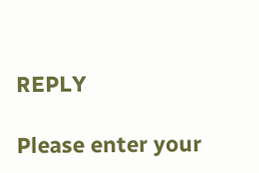REPLY

Please enter your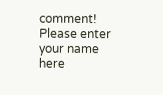comment!
Please enter your name here